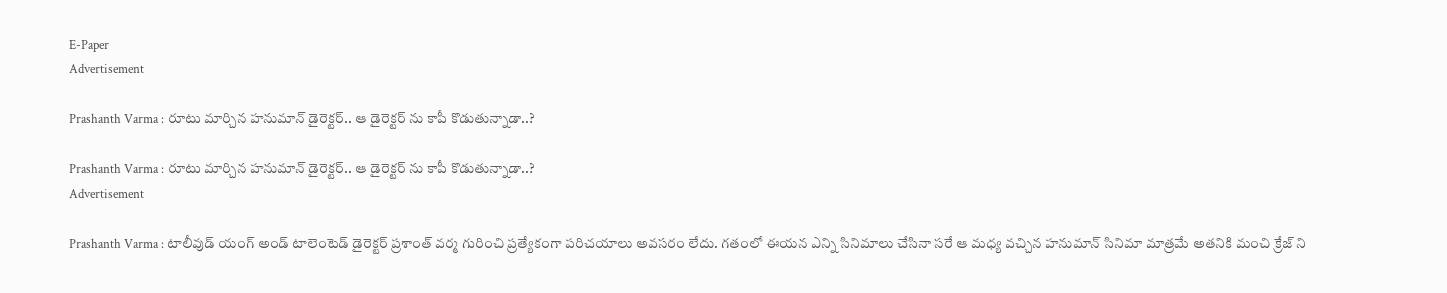E-Paper
Advertisement

Prashanth Varma : రూటు మార్చిన హనుమాన్ డైరెక్టర్.. ఆ డైరెక్టర్ ను కాపీ కొడుతున్నాడా..?

Prashanth Varma : రూటు మార్చిన హనుమాన్ డైరెక్టర్.. ఆ డైరెక్టర్ ను కాపీ కొడుతున్నాడా..?
Advertisement

Prashanth Varma : టాలీవుడ్ యంగ్ అండ్ టాలెంటెడ్ డైరెక్టర్ ప్రశాంత్ వర్మ గురించి ప్రత్యేకంగా పరిచయాలు అవసరం లేదు. గతంలో ఈయన ఎన్ని సినిమాలు చేసినా సరే ఆ మధ్య వచ్చిన హనుమాన్ సినిమా మాత్రమే అతనికి మంచి క్రేజ్ ని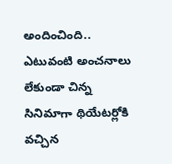అందించింది.. ఎటువంటి అంచనాలు లేకుండా చిన్న సినిమాగా థియేటర్లోకి వచ్చిన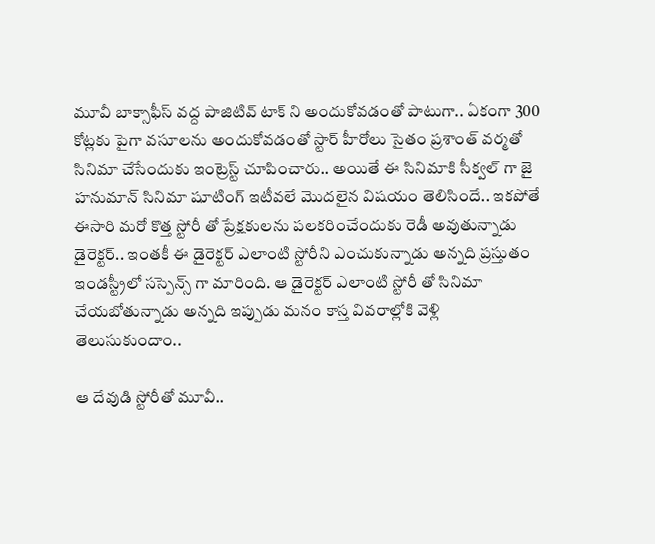మూవీ బాక్సాఫీస్ వద్ద పాజిటివ్ టాక్ ని అందుకోవడంతో పాటుగా.. ఏకంగా 300 కోట్లకు పైగా వసూలను అందుకోవడంతో స్టార్ హీరోలు సైతం ప్రశాంత్ వర్మతో సినిమా చేసేందుకు ఇంట్రెస్ట్ చూపించారు.. అయితే ఈ సినిమాకి సీక్వల్ గా జై హనుమాన్ సినిమా షూటింగ్ ఇటీవలే మొదలైన విషయం తెలిసిందే.. ఇకపోతే ఈసారి మరో కొత్త స్టోరీ తో ప్రేక్షకులను పలకరించేందుకు రెడీ అవుతున్నాడు డైరెక్టర్.. ఇంతకీ ఈ డైరెక్టర్ ఎలాంటి స్టోరీని ఎంచుకున్నాడు అన్నది ప్రస్తుతం ఇండస్ట్రీలో సస్పెన్స్ గా మారింది. ఆ డైరెక్టర్ ఎలాంటి స్టోరీ తో సినిమా చేయబోతున్నాడు అన్నది ఇప్పుడు మనం కాస్త వివరాల్లోకి వెళ్లి తెలుసుకుందాం..

ఆ దేవుడి స్టోరీతో మూవీ..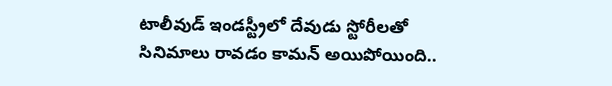టాలీవుడ్ ఇండస్ట్రీలో దేవుడు స్టోరీలతో సినిమాలు రావడం కామన్ అయిపోయింది..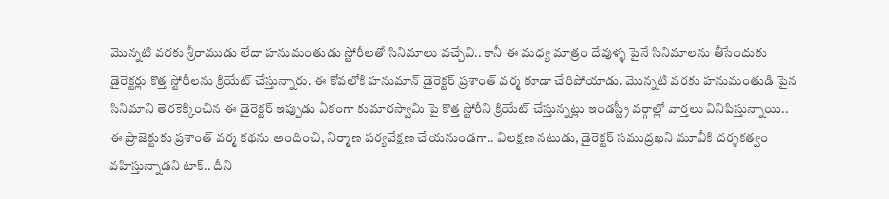మొన్నటి వరకు శ్రీరాముడు లేదా హనుమంతుడు స్టోరీలతో సినిమాలు వచ్చేవి.. కానీ ఈ మధ్య మాత్రం దేవుళ్ళ పైనే సినిమాలను తీసేందుకు డైరెక్టర్లు కొత్త స్టోరీలను క్రియేట్ చేస్తున్నారు. ఈ కోవలోకి హనుమాన్ డైరెక్టర్ ప్రశాంత్ వర్మ కూడా చేరిపోయాడు. మొన్నటి వరకు హనుమంతుడి పైన సినిమాని తెరకెక్కించిన ఈ డైరెక్టర్ ఇప్పుడు ఏకంగా కుమారస్వామి పై కొత్త స్టోరీని క్రియేట్ చేస్తున్నట్లు ఇండస్ట్రీ వర్గాల్లో వార్తలు వినిపిస్తున్నాయి.. ఈ ప్రాజెక్టుకు ప్రశాంత్ వర్మ కథను అందించి, నిర్మాణ పర్యవేక్షణ చేయనుండగా.. విలక్షణ నటుడు, డైరెక్టర్ సముద్రఖని మూవీకి దర్శకత్వం వహిస్తున్నాడని టాక్.. దీని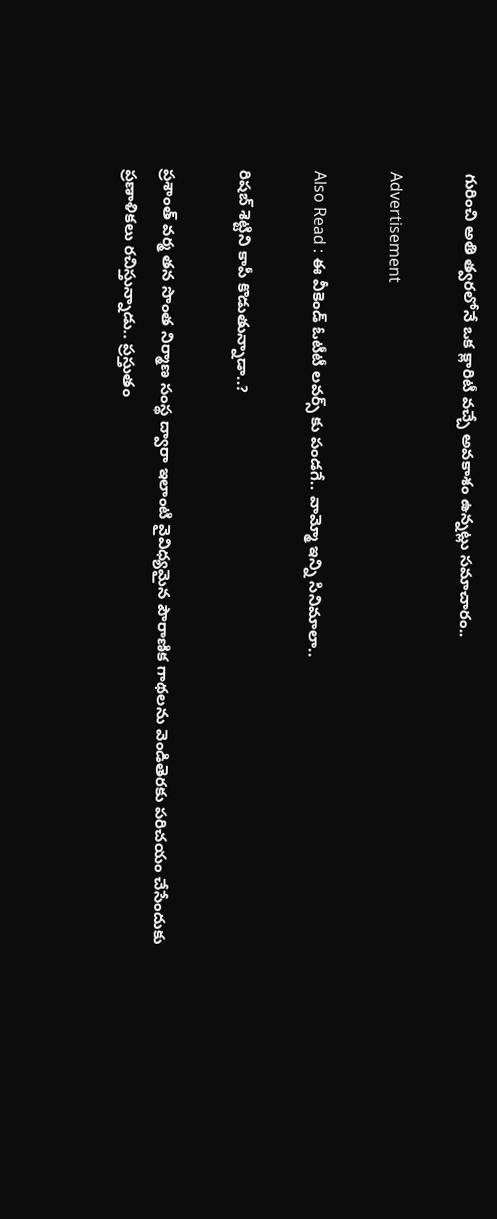గురించి అతి త్వరలోనే ఒక క్లారిటీ వచ్చే అవకాశం ఉన్నట్లు సమాచారం..

Advertisement

Also Read : ఈ వీకెండ్ ఓటీటీ లవర్స్ కు పండగే.. వామ్మో ఇన్ని సినిమాలా..

రిషబ్ శెట్టిని కాపీ కొడుతున్నాడా..?

ప్రశాంత్ వర్మ తన సొంత నిర్మాణ సంస్థ ద్వారా ఇలాంటి వైవిధ్యమైన పౌరాణిక గాథలను వెండితెరకు పరిచయం చేసేందుకు ప్రణాళికలు రచిస్తున్నాడు.. ప్రస్తుతం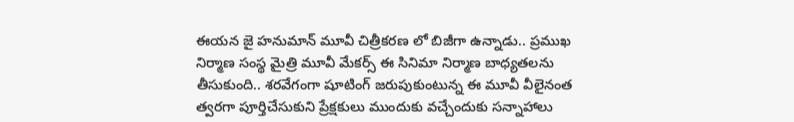ఈయన జై హనుమాన్ మూవీ చిత్రీకరణ లో బిజీగా ఉన్నాడు.. ప్రముఖ నిర్మాణ సంస్థ మైత్రి మూవీ మేకర్స్ ఈ సినిమా నిర్మాణ బాధ్యతలను తీసుకుంది.. శరవేగంగా షూటింగ్ జరుపుకుంటున్న ఈ మూవీ వీలైనంత త్వరగా పూర్తిచేసుకుని ప్రేక్షకులు ముందుకు వచ్చేందుకు సన్నాహాలు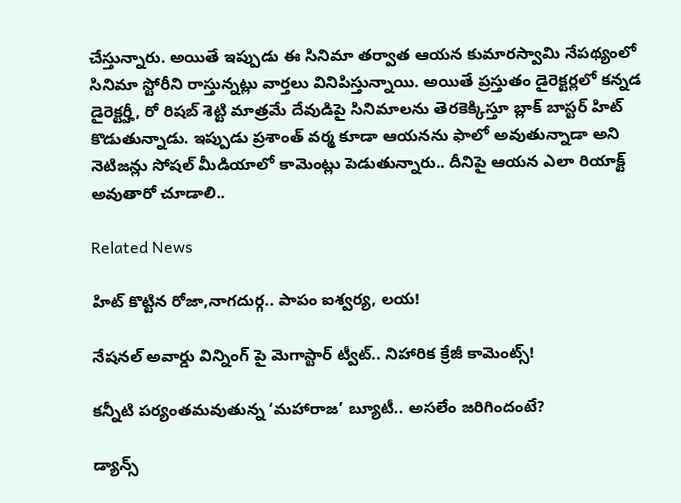చేస్తున్నారు. అయితే ఇప్పుడు ఈ సినిమా తర్వాత ఆయన కుమారస్వామి నేపథ్యంలో సినిమా స్టోరీని రాస్తున్నట్లు వార్తలు వినిపిస్తున్నాయి. అయితే ప్రస్తుతం డైరెక్టర్లలో కన్నడ డైరెక్టర్హీ, రో రిషబ్ శెట్టి మాత్రమే దేవుడిపై సినిమాలను తెరకెక్కిస్తూ బ్లాక్ బాస్టర్ హిట్ కొడుతున్నాడు. ఇప్పుడు ప్రశాంత్ వర్మ కూడా ఆయనను ఫాలో అవుతున్నాడా అని నెటిజన్లు సోషల్ మీడియాలో కామెంట్లు పెడుతున్నారు.. దీనిపై ఆయన ఎలా రియాక్ట్ అవుతారో చూడాలి..

Related News

హిట్ కొట్టిన రోజా,నాగదుర్గ.. పాపం ఐశ్వర్య, లయ!

నేషనల్ అవార్డు విన్నింగ్ పై మెగాస్టార్ ట్వీట్.. నిహారిక క్రేజీ కామెంట్స్!

కన్నీటి పర్యంతమవుతున్న ‘మహారాజ’ బ్యూటీ.. అసలేం జరిగిందంటే?

డ్యాన్స్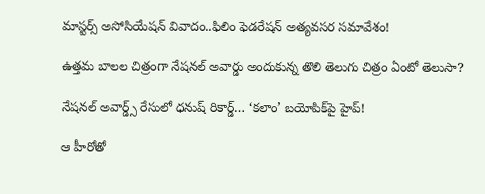మాస్టర్స్ అసోసియేషన్ వివాదం..ఫిలిం ఫెడరేషన్ అత్యవసర సమావేశం!

ఉత్తమ బాలల చిత్రంగా నేషనల్ అవార్డు అందుకున్న తొలి తెలుగు చిత్రం ఏంటో తెలుసా?

నేషనల్ అవార్డ్స్ రేసులో ధనుష్ రికార్డ్… ‘కలాం’ బయోపిక్‌పై హైప్!

ఆ హీరోతో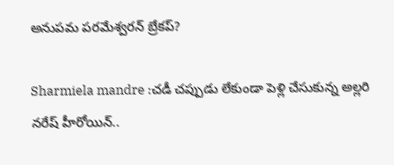అనుపమ పరమేశ్వరన్ బ్రేకప్?

Sharmiela mandre :చడీ చప్పుడు లేకుండా పెళ్లి చేసుకున్న అల్లరి నరేష్ హీరోయిన్..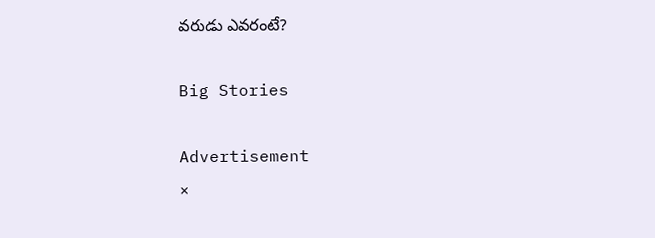వరుడు ఎవరంటే?

Big Stories

Advertisement
×